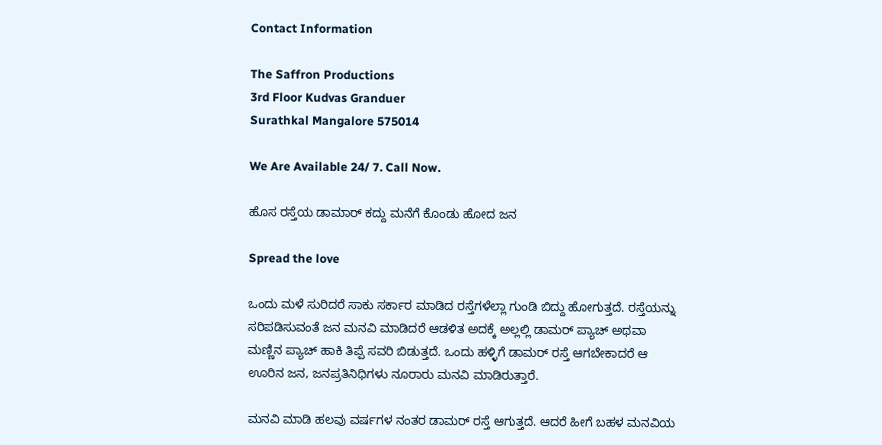Contact Information

The Saffron Productions
3rd Floor Kudvas Granduer
Surathkal Mangalore 575014

We Are Available 24/ 7. Call Now.

ಹೊಸ ರಸ್ತೆಯ ಡಾಮಾರ್ ಕದ್ದು ಮನೆಗೆ ಕೊಂಡು ಹೋದ ಜನ

Spread the love

ಒಂದು ಮಳೆ ಸುರಿದರೆ ಸಾಕು ಸರ್ಕಾರ ಮಾಡಿದ ರಸ್ತೆಗಳೆಲ್ಲಾ ಗುಂಡಿ ಬಿದ್ದು ಹೋಗುತ್ತದೆ. ರಸ್ತೆಯನ್ನು ಸರಿಪಡಿಸುವಂತೆ ಜನ ಮನವಿ ಮಾಡಿದರೆ ಆಡಳಿತ ಅದಕ್ಕೆ ಅಲ್ಲಲ್ಲಿ ಡಾಮರ್ ಪ್ಯಾಚ್ ಅಥವಾ ಮಣ್ಣಿನ ಪ್ಯಾಚ್ ಹಾಕಿ ತಿಪ್ಪೆ ಸವರಿ ಬಿಡುತ್ತದೆ. ಒಂದು ಹಳ್ಳಿಗೆ ಡಾಮರ್ ರಸ್ತೆ ಆಗಬೇಕಾದರೆ ಆ ಊರಿನ ಜನ, ಜನಪ್ರತಿನಿಧಿಗಳು ನೂರಾರು ಮನವಿ ಮಾಡಿರುತ್ತಾರೆ.

ಮನವಿ ಮಾಡಿ ಹಲವು ವರ್ಷಗಳ ನಂತರ ಡಾಮರ್ ರಸ್ತೆ ಆಗುತ್ತದೆ. ಆದರೆ ಹೀಗೆ ಬಹಳ ಮನವಿಯ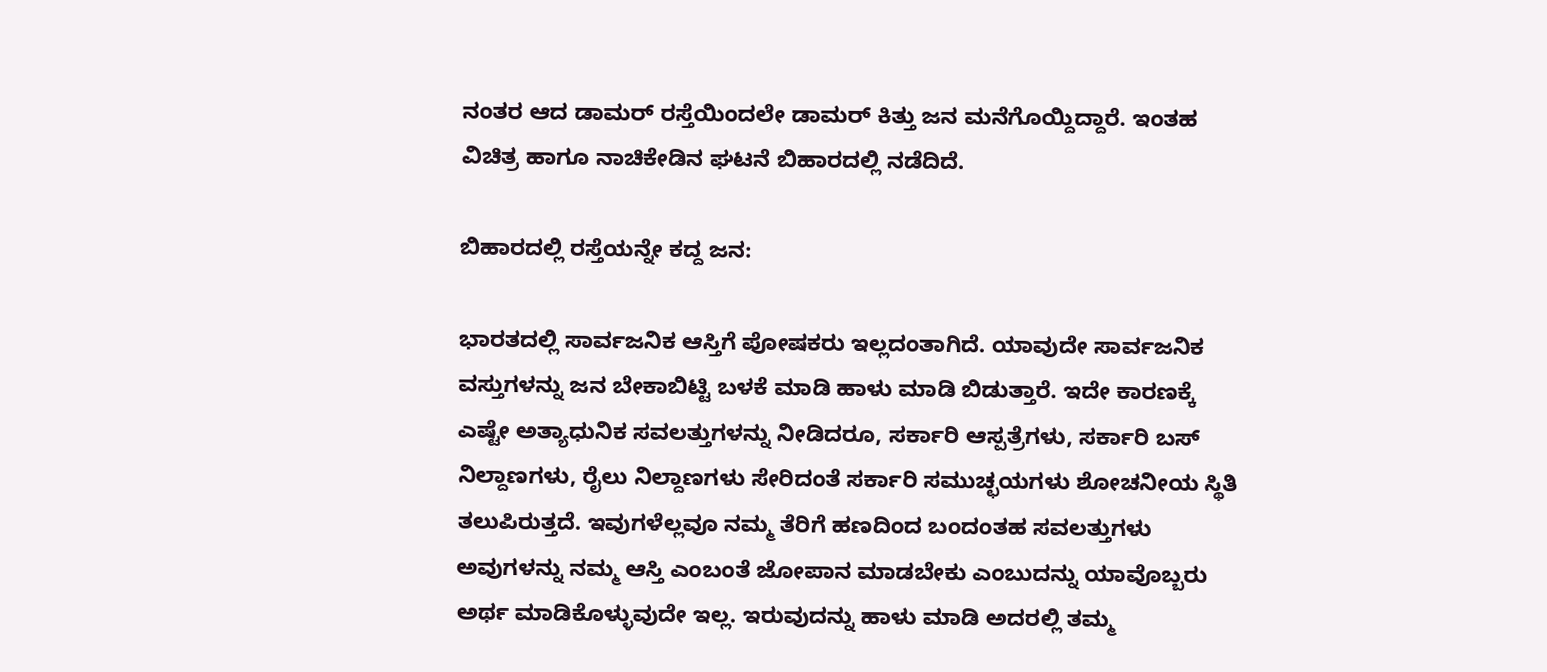ನಂತರ ಆದ ಡಾಮರ್ ರಸ್ತೆಯಿಂದಲೇ ಡಾಮರ್ ಕಿತ್ತು ಜನ ಮನೆಗೊಯ್ದಿದ್ದಾರೆ. ಇಂತಹ ವಿಚಿತ್ರ ಹಾಗೂ ನಾಚಿಕೇಡಿನ ಘಟನೆ ಬಿಹಾರದಲ್ಲಿ ನಡೆದಿದೆ.

ಬಿಹಾರದಲ್ಲಿ ರಸ್ತೆಯನ್ನೇ ಕದ್ದ ಜನ:

ಭಾರತದಲ್ಲಿ ಸಾರ್ವಜನಿಕ ಆಸ್ತಿಗೆ ಪೋಷಕರು ಇಲ್ಲದಂತಾಗಿದೆ. ಯಾವುದೇ ಸಾರ್ವಜನಿಕ ವಸ್ತುಗಳನ್ನು ಜನ ಬೇಕಾಬಿಟ್ಟಿ ಬಳಕೆ ಮಾಡಿ ಹಾಳು ಮಾಡಿ ಬಿಡುತ್ತಾರೆ. ಇದೇ ಕಾರಣಕ್ಕೆ ಎಷ್ಟೇ ಅತ್ಯಾಧುನಿಕ ಸವಲತ್ತುಗಳನ್ನು ನೀಡಿದರೂ, ಸರ್ಕಾರಿ ಆಸ್ಪತ್ರೆಗಳು, ಸರ್ಕಾರಿ ಬಸ್ ನಿಲ್ದಾಣಗಳು, ರೈಲು ನಿಲ್ದಾಣಗಳು ಸೇರಿದಂತೆ ಸರ್ಕಾರಿ ಸಮುಚ್ಛಯಗಳು ಶೋಚನೀಯ ಸ್ಥಿತಿ ತಲುಪಿರುತ್ತದೆ. ಇವುಗಳೆಲ್ಲವೂ ನಮ್ಮ ತೆರಿಗೆ ಹಣದಿಂದ ಬಂದಂತಹ ಸವಲತ್ತುಗಳು ಅವುಗಳನ್ನು ನಮ್ಮ ಆಸ್ತಿ ಎಂಬಂತೆ ಜೋಪಾನ ಮಾಡಬೇಕು ಎಂಬುದನ್ನು ಯಾವೊಬ್ಬರು ಅರ್ಥ ಮಾಡಿಕೊಳ್ಳುವುದೇ ಇಲ್ಲ. ಇರುವುದನ್ನು ಹಾಳು ಮಾಡಿ ಅದರಲ್ಲಿ ತಮ್ಮ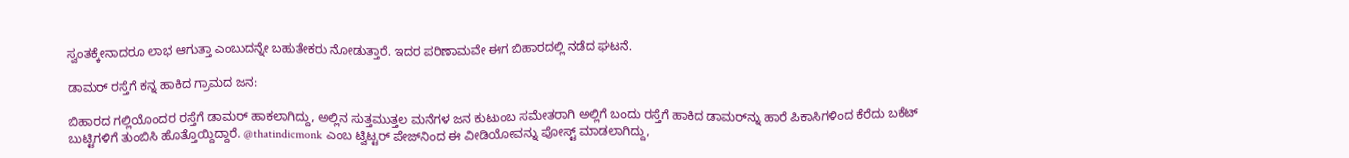ಸ್ವಂತಕ್ಕೇನಾದರೂ ಲಾಭ ಆಗುತ್ತಾ ಎಂಬುದನ್ನೇ ಬಹುತೇಕರು ನೋಡುತ್ತಾರೆ. ಇದರ ಪರಿಣಾಮವೇ ಈಗ ಬಿಹಾರದಲ್ಲಿ ನಡೆದ ಘಟನೆ.

ಡಾಮರ್ ರಸ್ತೆಗೆ ಕನ್ನ ಹಾಕಿದ ಗ್ರಾಮದ ಜನ:

ಬಿಹಾರದ ಗಲ್ಲಿಯೊಂದರ ರಸ್ತೆಗೆ ಡಾಮರ್ ಹಾಕಲಾಗಿದ್ದು, ಅಲ್ಲಿನ ಸುತ್ತಮುತ್ತಲ ಮನೆಗಳ ಜನ ಕುಟುಂಬ ಸಮೇತರಾಗಿ ಅಲ್ಲಿಗೆ ಬಂದು ರಸ್ತೆಗೆ ಹಾಕಿದ ಡಾಮರ್‌ನ್ನು ಹಾರೆ ಪಿಕಾಸಿಗಳಿಂದ ಕೆರೆದು ಬಕೆಟ್ ಬುಟ್ಟಿಗಳಿಗೆ ತುಂಬಿಸಿ ಹೊತ್ತೊಯ್ದಿದ್ದಾರೆ. @thatindicmonk ಎಂಬ ಟ್ವಿಟ್ಟರ್ ಪೇಜ್‌ನಿಂದ ಈ ವೀಡಿಯೋವನ್ನು ಪೋಸ್ಟ್ ಮಾಡಲಾಗಿದ್ದು,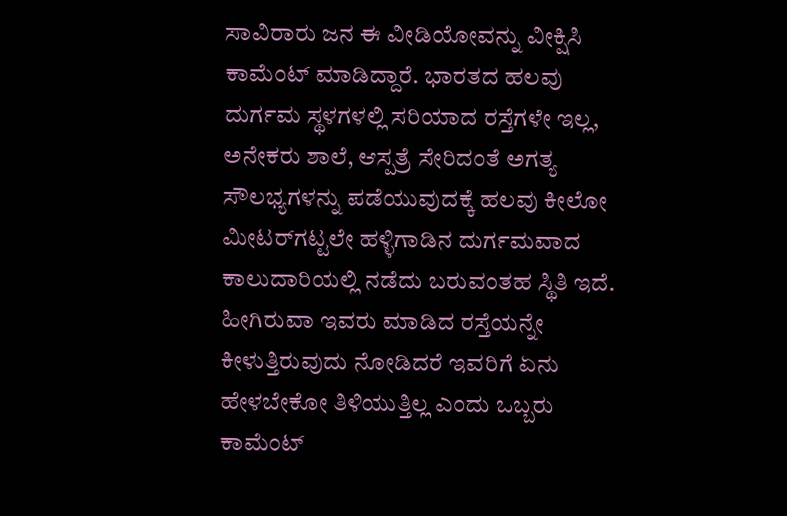ಸಾವಿರಾರು ಜನ ಈ ವೀಡಿಯೋವನ್ನು ವೀಕ್ಷಿಸಿ ಕಾಮೆಂಟ್ ಮಾಡಿದ್ದಾರೆ. ಭಾರತದ ಹಲವು ದುರ್ಗಮ ಸ್ಥಳಗಳಲ್ಲಿ ಸರಿಯಾದ ರಸ್ತೆಗಳೇ ಇಲ್ಲ, ಅನೇಕರು ಶಾಲೆ, ಆಸ್ಪತ್ರೆ ಸೇರಿದಂತೆ ಅಗತ್ಯ ಸೌಲಭ್ಯಗಳನ್ನು ಪಡೆಯುವುದಕ್ಕೆ ಹಲವು ಕೀಲೋ ಮೀಟರ್‌ಗಟ್ಟಲೇ ಹಳ್ಳಿಗಾಡಿನ ದುರ್ಗಮವಾದ ಕಾಲುದಾರಿಯಲ್ಲಿ ನಡೆದು ಬರುವಂತಹ ಸ್ಥಿತಿ ಇದೆ. ಹೀಗಿರುವಾ ಇವರು ಮಾಡಿದ ರಸ್ತೆಯನ್ನೇ ಕೀಳುತ್ತಿರುವುದು ನೋಡಿದರೆ ಇವರಿಗೆ ಏನು ಹೇಳಬೇಕೋ ತಿಳಿಯುತ್ತಿಲ್ಲ ಎಂದು ಒಬ್ಬರು ಕಾಮೆಂಟ್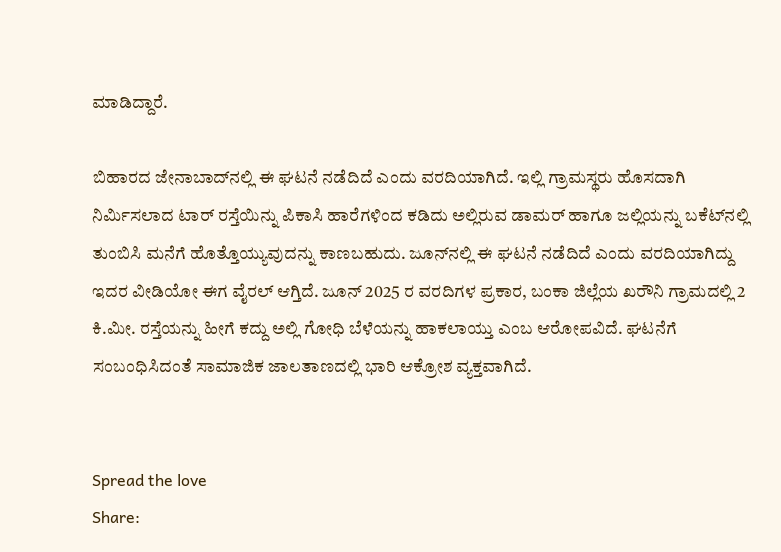ಮಾಡಿದ್ದಾರೆ.

ಬಿಹಾರದ ಜೇನಾಬಾದ್‌ನಲ್ಲಿ ಈ ಘಟನೆ ನಡೆದಿದೆ ಎಂದು ವರದಿಯಾಗಿದೆ. ಇಲ್ಲಿ ಗ್ರಾಮಸ್ಥರು ಹೊಸದಾಗಿ ನಿರ್ಮಿಸಲಾದ ಟಾರ್ ರಸ್ತೆಯಿನ್ನು ಪಿಕಾಸಿ ಹಾರೆಗಳಿಂದ ಕಡಿದು ಅಲ್ಲಿರುವ ಡಾಮರ್‌ ಹಾಗೂ ಜಲ್ಲಿಯನ್ನು ಬಕೆಟ್‌ನಲ್ಲಿ ತುಂಬಿಸಿ ಮನೆಗೆ ಹೊತ್ತೊಯ್ಯುವುದನ್ನು ಕಾಣಬಹುದು. ಜೂನ್‌ನಲ್ಲಿ ಈ ಘಟನೆ ನಡೆದಿದೆ ಎಂದು ವರದಿಯಾಗಿದ್ದು ಇದರ ವೀಡಿಯೋ ಈಗ ವೈರಲ್ ಆಗ್ತಿದೆ. ಜೂನ್ 2025 ರ ವರದಿಗಳ ಪ್ರಕಾರ, ಬಂಕಾ ಜಿಲ್ಲೆಯ ಖರೌನಿ ಗ್ರಾಮದಲ್ಲಿ 2 ಕಿ.ಮೀ. ರಸ್ತೆಯನ್ನು ಹೀಗೆ ಕದ್ದು ಅಲ್ಲಿ ಗೋಧಿ ಬೆಳೆಯನ್ನು ಹಾಕಲಾಯ್ತು ಎಂಬ ಆರೋಪವಿದೆ. ಘಟನೆಗೆ ಸಂಬಂಧಿಸಿದಂತೆ ಸಾಮಾಜಿಕ ಜಾಲತಾಣದಲ್ಲಿ ಭಾರಿ ಆಕ್ರೋಶ ವ್ಯಕ್ತವಾಗಿದೆ.


Spread the love
Share: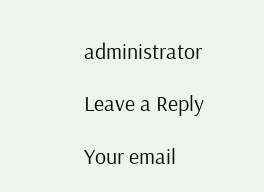administrator

Leave a Reply

Your email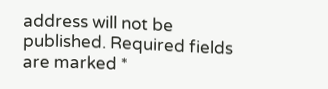address will not be published. Required fields are marked *